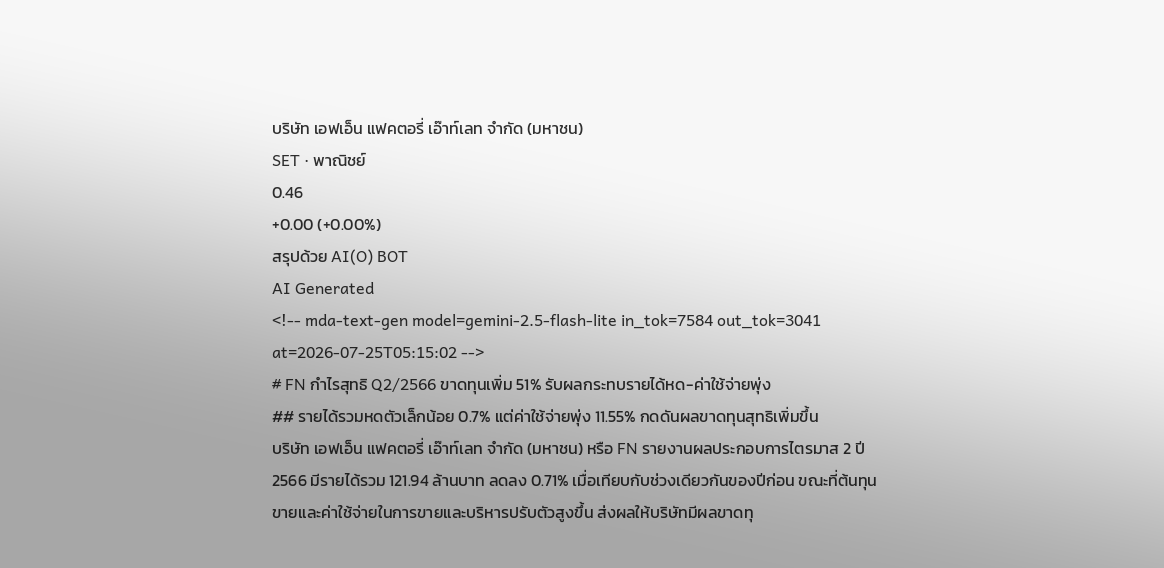บริษัท เอฟเอ็น แฟคตอรี่ เอ๊าท์เลท จำกัด (มหาชน)
SET · พาณิชย์
0.46
+0.00 (+0.00%)
สรุปด้วย AI(O) BOT
AI Generated
<!-- mda-text-gen model=gemini-2.5-flash-lite in_tok=7584 out_tok=3041 at=2026-07-25T05:15:02 -->
# FN กำไรสุทธิ Q2/2566 ขาดทุนเพิ่ม 51% รับผลกระทบรายได้หด-ค่าใช้จ่ายพุ่ง
## รายได้รวมหดตัวเล็กน้อย 0.7% แต่ค่าใช้จ่ายพุ่ง 11.55% กดดันผลขาดทุนสุทธิเพิ่มขึ้น
บริษัท เอฟเอ็น แฟคตอรี่ เอ๊าท์เลท จำกัด (มหาชน) หรือ FN รายงานผลประกอบการไตรมาส 2 ปี 2566 มีรายได้รวม 121.94 ล้านบาท ลดลง 0.71% เมื่อเทียบกับช่วงเดียวกันของปีก่อน ขณะที่ต้นทุนขายและค่าใช้จ่ายในการขายและบริหารปรับตัวสูงขึ้น ส่งผลให้บริษัทมีผลขาดทุ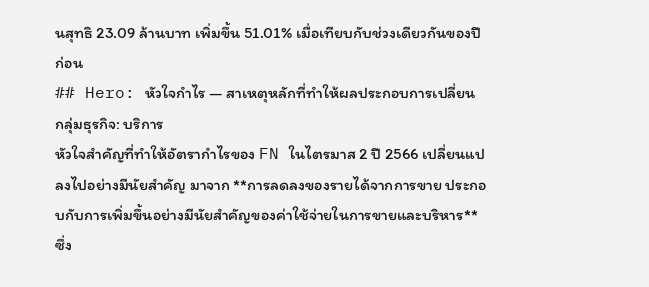นสุทธิ 23.09 ล้านบาท เพิ่มขึ้น 51.01% เมื่อเทียบกับช่วงเดียวกันของปีก่อน
## Hero: หัวใจกำไร — สาเหตุหลักที่ทำให้ผลประกอบการเปลี่ยน
กลุ่มธุรกิจ: บริการ
หัวใจสำคัญที่ทำให้อัตรากำไรของ FN ในไตรมาส 2 ปี 2566 เปลี่ยนแปลงไปอย่างมีนัยสำคัญ มาจาก **การลดลงของรายได้จากการขาย ประกอบกับการเพิ่มขึ้นอย่างมีนัยสำคัญของค่าใช้จ่ายในการขายและบริหาร** ซึ่ง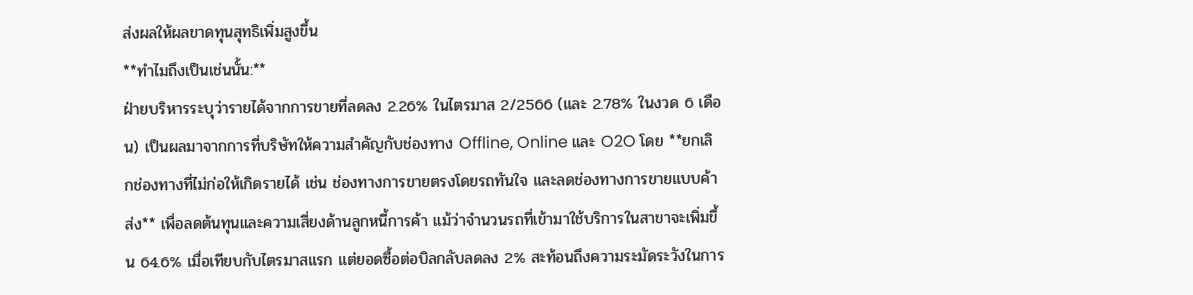ส่งผลให้ผลขาดทุนสุทธิเพิ่มสูงขึ้น
**ทำไมถึงเป็นเช่นนั้น:**
ฝ่ายบริหารระบุว่ารายได้จากการขายที่ลดลง 2.26% ในไตรมาส 2/2566 (และ 2.78% ในงวด 6 เดือน) เป็นผลมาจากการที่บริษัทให้ความสำคัญกับช่องทาง Offline, Online และ O2O โดย **ยกเลิกช่องทางที่ไม่ก่อให้เกิดรายได้ เช่น ช่องทางการขายตรงโดยรถทันใจ และลดช่องทางการขายแบบค้าส่ง** เพื่อลดต้นทุนและความเสี่ยงด้านลูกหนี้การค้า แม้ว่าจำนวนรถที่เข้ามาใช้บริการในสาขาจะเพิ่มขึ้น 64.6% เมื่อเทียบกับไตรมาสแรก แต่ยอดซื้อต่อบิลกลับลดลง 2% สะท้อนถึงความระมัดระวังในการ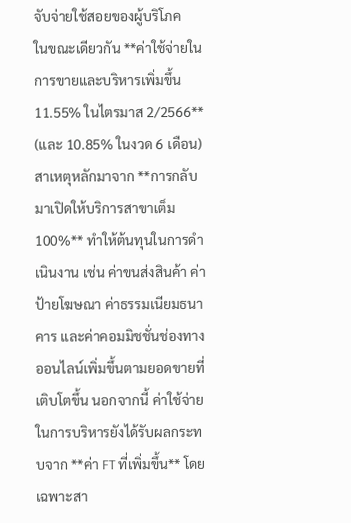จับจ่ายใช้สอยของผู้บริโภค
ในขณะเดียวกัน **ค่าใช้จ่ายในการขายและบริหารเพิ่มขึ้น 11.55% ในไตรมาส 2/2566** (และ 10.85% ในงวด 6 เดือน) สาเหตุหลักมาจาก **การกลับมาเปิดให้บริการสาขาเต็ม 100%** ทำให้ต้นทุนในการดำเนินงาน เช่น ค่าขนส่งสินค้า ค่าป้ายโฆษณา ค่าธรรมเนียมธนาคาร และค่าคอมมิชชั่นช่องทางออนไลน์เพิ่มขึ้นตามยอดขายที่เติบโตขึ้น นอกจากนี้ ค่าใช้จ่ายในการบริหารยังได้รับผลกระทบจาก **ค่า FT ที่เพิ่มขึ้น** โดยเฉพาะสา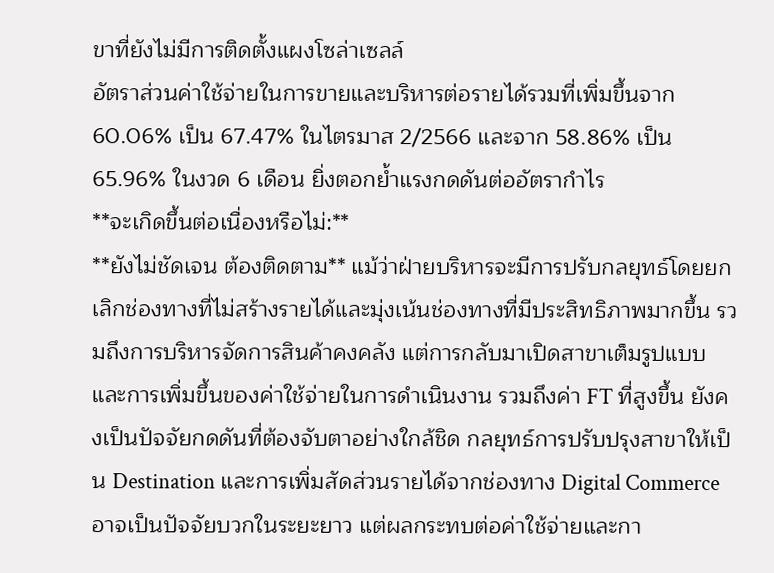ขาที่ยังไม่มีการติดตั้งแผงโซล่าเซลล์
อัตราส่วนค่าใช้จ่ายในการขายและบริหารต่อรายได้รวมที่เพิ่มขึ้นจาก 60.06% เป็น 67.47% ในไตรมาส 2/2566 และจาก 58.86% เป็น 65.96% ในงวด 6 เดือน ยิ่งตอกย้ำแรงกดดันต่ออัตรากำไร
**จะเกิดขึ้นต่อเนื่องหรือไม่:**
**ยังไม่ชัดเจน ต้องติดตาม** แม้ว่าฝ่ายบริหารจะมีการปรับกลยุทธ์โดยยกเลิกช่องทางที่ไม่สร้างรายได้และมุ่งเน้นช่องทางที่มีประสิทธิภาพมากขึ้น รวมถึงการบริหารจัดการสินค้าคงคลัง แต่การกลับมาเปิดสาขาเต็มรูปแบบและการเพิ่มขึ้นของค่าใช้จ่ายในการดำเนินงาน รวมถึงค่า FT ที่สูงขึ้น ยังคงเป็นปัจจัยกดดันที่ต้องจับตาอย่างใกล้ชิด กลยุทธ์การปรับปรุงสาขาให้เป็น Destination และการเพิ่มสัดส่วนรายได้จากช่องทาง Digital Commerce อาจเป็นปัจจัยบวกในระยะยาว แต่ผลกระทบต่อค่าใช้จ่ายและกา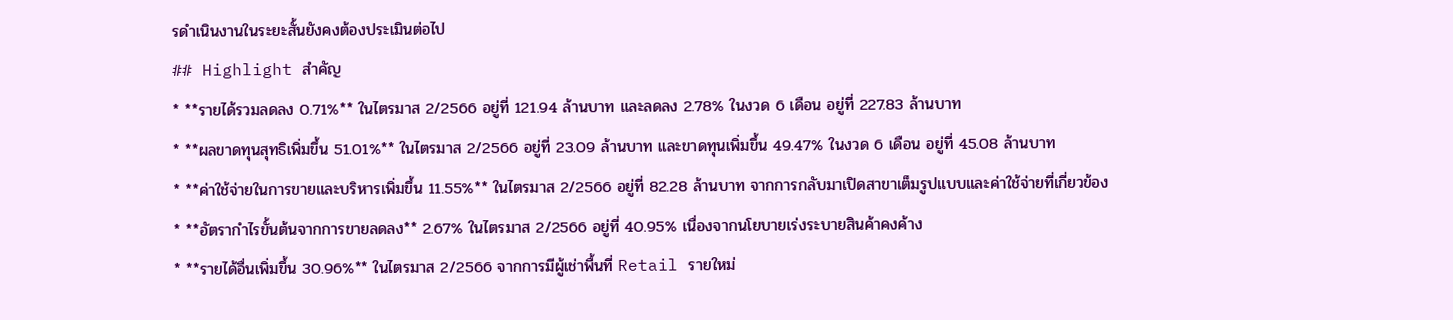รดำเนินงานในระยะสั้นยังคงต้องประเมินต่อไป
## Highlight สำคัญ
* **รายได้รวมลดลง 0.71%** ในไตรมาส 2/2566 อยู่ที่ 121.94 ล้านบาท และลดลง 2.78% ในงวด 6 เดือน อยู่ที่ 227.83 ล้านบาท
* **ผลขาดทุนสุทธิเพิ่มขึ้น 51.01%** ในไตรมาส 2/2566 อยู่ที่ 23.09 ล้านบาท และขาดทุนเพิ่มขึ้น 49.47% ในงวด 6 เดือน อยู่ที่ 45.08 ล้านบาท
* **ค่าใช้จ่ายในการขายและบริหารเพิ่มขึ้น 11.55%** ในไตรมาส 2/2566 อยู่ที่ 82.28 ล้านบาท จากการกลับมาเปิดสาขาเต็มรูปแบบและค่าใช้จ่ายที่เกี่ยวข้อง
* **อัตรากำไรขั้นต้นจากการขายลดลง** 2.67% ในไตรมาส 2/2566 อยู่ที่ 40.95% เนื่องจากนโยบายเร่งระบายสินค้าคงค้าง
* **รายได้อื่นเพิ่มขึ้น 30.96%** ในไตรมาส 2/2566 จากการมีผู้เช่าพื้นที่ Retail รายใหม่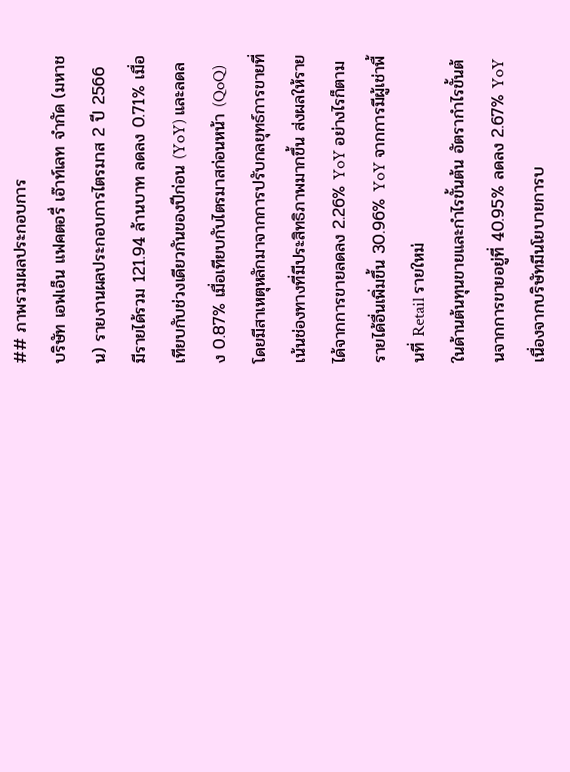## ภาพรวมผลประกอบการ
บริษัท เอฟเอ็น แฟคตอรี่ เอ๊าท์เลท จำกัด (มหาชน) รายงานผลประกอบการไตรมาส 2 ปี 2566 มีรายได้รวม 121.94 ล้านบาท ลดลง 0.71% เมื่อเทียบกับช่วงเดียวกันของปีก่อน (YoY) และลดลง 0.87% เมื่อเทียบกับไตรมาสก่อนหน้า (QoQ) โดยมีสาเหตุหลักมาจากการปรับกลยุทธ์การขายที่เน้นช่องทางที่มีประสิทธิภาพมากขึ้น ส่งผลให้รายได้จากการขายลดลง 2.26% YoY อย่างไรก็ตาม รายได้อื่นเพิ่มขึ้น 30.96% YoY จากการมีผู้เช่าพื้นที่ Retail รายใหม่
ในด้านต้นทุนขายและกำไรขั้นต้น อัตรากำไรขั้นต้นจากการขายอยู่ที่ 40.95% ลดลง 2.67% YoY เนื่องจากบริษัทมีนโยบายการบ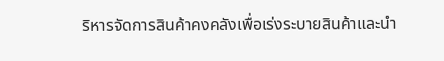ริหารจัดการสินค้าคงคลังเพื่อเร่งระบายสินค้าและนำ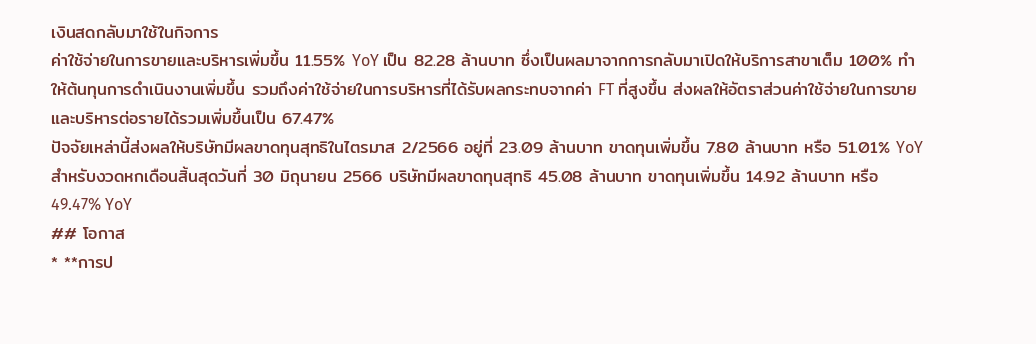เงินสดกลับมาใช้ในกิจการ
ค่าใช้จ่ายในการขายและบริหารเพิ่มขึ้น 11.55% YoY เป็น 82.28 ล้านบาท ซึ่งเป็นผลมาจากการกลับมาเปิดให้บริการสาขาเต็ม 100% ทำให้ต้นทุนการดำเนินงานเพิ่มขึ้น รวมถึงค่าใช้จ่ายในการบริหารที่ได้รับผลกระทบจากค่า FT ที่สูงขึ้น ส่งผลให้อัตราส่วนค่าใช้จ่ายในการขายและบริหารต่อรายได้รวมเพิ่มขึ้นเป็น 67.47%
ปัจจัยเหล่านี้ส่งผลให้บริษัทมีผลขาดทุนสุทธิในไตรมาส 2/2566 อยู่ที่ 23.09 ล้านบาท ขาดทุนเพิ่มขึ้น 7.80 ล้านบาท หรือ 51.01% YoY สำหรับงวดหกเดือนสิ้นสุดวันที่ 30 มิถุนายน 2566 บริษัทมีผลขาดทุนสุทธิ 45.08 ล้านบาท ขาดทุนเพิ่มขึ้น 14.92 ล้านบาท หรือ 49.47% YoY
## โอกาส
* **การป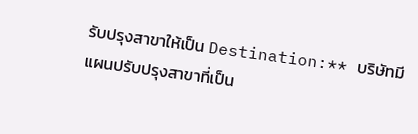รับปรุงสาขาให้เป็น Destination:** บริษัทมีแผนปรับปรุงสาขาที่เป็น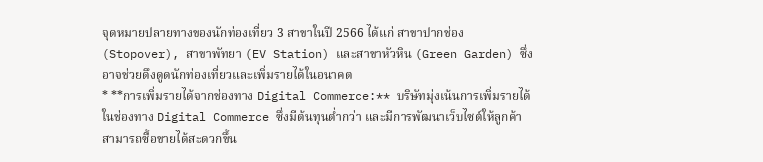จุดหมายปลายทางของนักท่องเที่ยว 3 สาขาในปี 2566 ได้แก่ สาขาปากช่อง (Stopover), สาขาพัทยา (EV Station) และสาขาหัวหิน (Green Garden) ซึ่งอาจช่วยดึงดูดนักท่องเที่ยวและเพิ่มรายได้ในอนาคต
* **การเพิ่มรายได้จากช่องทาง Digital Commerce:** บริษัทมุ่งเน้นการเพิ่มรายได้ในช่องทาง Digital Commerce ซึ่งมีต้นทุนต่ำกว่า และมีการพัฒนาเว็บไซต์ให้ลูกค้าสามารถซื้อขายได้สะดวกขึ้น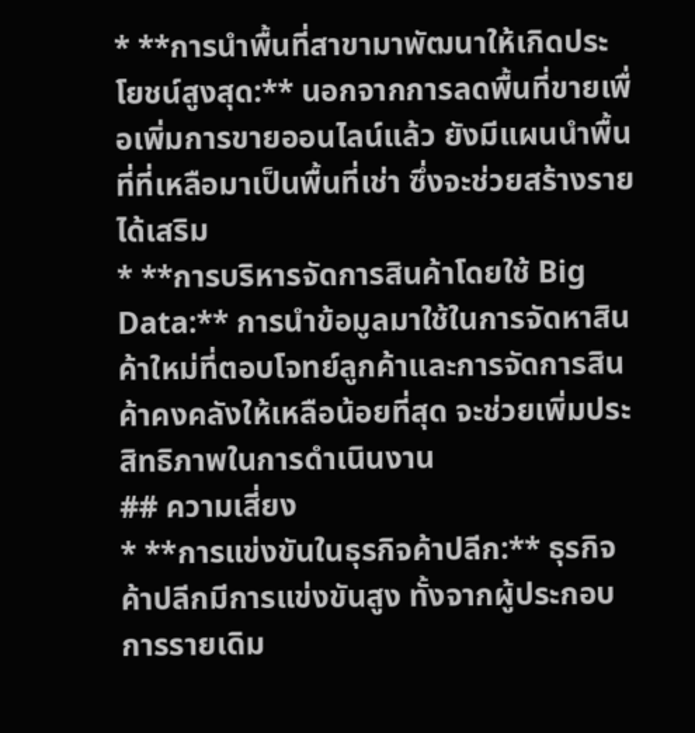* **การนำพื้นที่สาขามาพัฒนาให้เกิดประโยชน์สูงสุด:** นอกจากการลดพื้นที่ขายเพื่อเพิ่มการขายออนไลน์แล้ว ยังมีแผนนำพื้นที่ที่เหลือมาเป็นพื้นที่เช่า ซึ่งจะช่วยสร้างรายได้เสริม
* **การบริหารจัดการสินค้าโดยใช้ Big Data:** การนำข้อมูลมาใช้ในการจัดหาสินค้าใหม่ที่ตอบโจทย์ลูกค้าและการจัดการสินค้าคงคลังให้เหลือน้อยที่สุด จะช่วยเพิ่มประสิทธิภาพในการดำเนินงาน
## ความเสี่ยง
* **การแข่งขันในธุรกิจค้าปลีก:** ธุรกิจค้าปลีกมีการแข่งขันสูง ทั้งจากผู้ประกอบการรายเดิม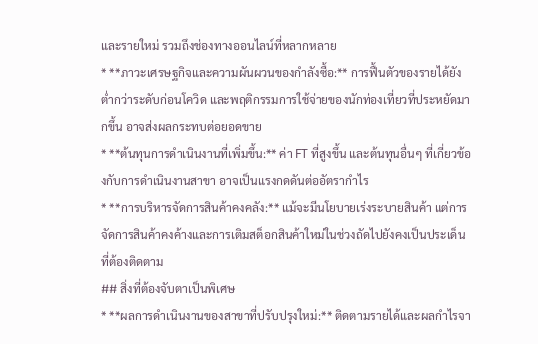และรายใหม่ รวมถึงช่องทางออนไลน์ที่หลากหลาย
* **ภาวะเศรษฐกิจและความผันผวนของกำลังซื้อ:** การฟื้นตัวของรายได้ยังต่ำกว่าระดับก่อนโควิด และพฤติกรรมการใช้จ่ายของนักท่องเที่ยวที่ประหยัดมากขึ้น อาจส่งผลกระทบต่อยอดขาย
* **ต้นทุนการดำเนินงานที่เพิ่มขึ้น:** ค่า FT ที่สูงขึ้น และต้นทุนอื่นๆ ที่เกี่ยวข้องกับการดำเนินงานสาขา อาจเป็นแรงกดดันต่ออัตรากำไร
* **การบริหารจัดการสินค้าคงคลัง:** แม้จะมีนโยบายเร่งระบายสินค้า แต่การจัดการสินค้าคงค้างและการเติมสต็อกสินค้าใหม่ในช่วงถัดไปยังคงเป็นประเด็นที่ต้องติดตาม
## สิ่งที่ต้องจับตาเป็นพิเศษ
* **ผลการดำเนินงานของสาขาที่ปรับปรุงใหม่:** ติดตามรายได้และผลกำไรจา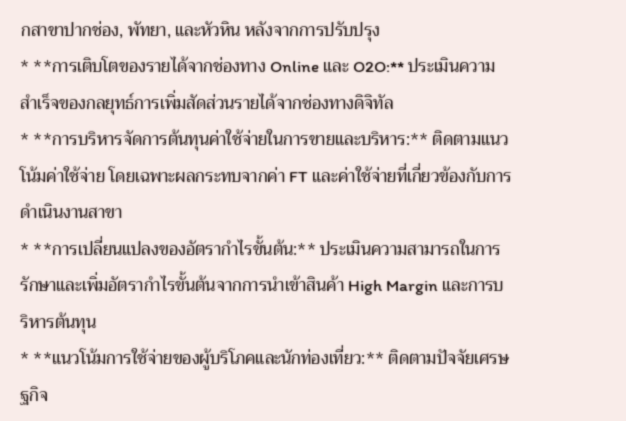กสาขาปากช่อง, พัทยา, และหัวหิน หลังจากการปรับปรุง
* **การเติบโตของรายได้จากช่องทาง Online และ O2O:** ประเมินความสำเร็จของกลยุทธ์การเพิ่มสัดส่วนรายได้จากช่องทางดิจิทัล
* **การบริหารจัดการต้นทุนค่าใช้จ่ายในการขายและบริหาร:** ติดตามแนวโน้มค่าใช้จ่าย โดยเฉพาะผลกระทบจากค่า FT และค่าใช้จ่ายที่เกี่ยวข้องกับการดำเนินงานสาขา
* **การเปลี่ยนแปลงของอัตรากำไรขั้นต้น:** ประเมินความสามารถในการรักษาและเพิ่มอัตรากำไรขั้นต้นจากการนำเข้าสินค้า High Margin และการบริหารต้นทุน
* **แนวโน้มการใช้จ่ายของผู้บริโภคและนักท่องเที่ยว:** ติดตามปัจจัยเศรษฐกิจ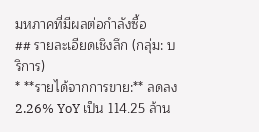มหภาคที่มีผลต่อกำลังซื้อ
## รายละเอียดเชิงลึก (กลุ่ม: บริการ)
* **รายได้จากการขาย:** ลดลง 2.26% YoY เป็น 114.25 ล้าน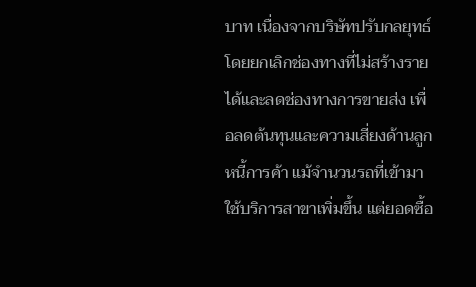บาท เนื่องจากบริษัทปรับกลยุทธ์โดยยกเลิกช่องทางที่ไม่สร้างรายได้และลดช่องทางการขายส่ง เพื่อลดต้นทุนและความเสี่ยงด้านลูกหนี้การค้า แม้จำนวนรถที่เข้ามาใช้บริการสาขาเพิ่มขึ้น แต่ยอดซื้อ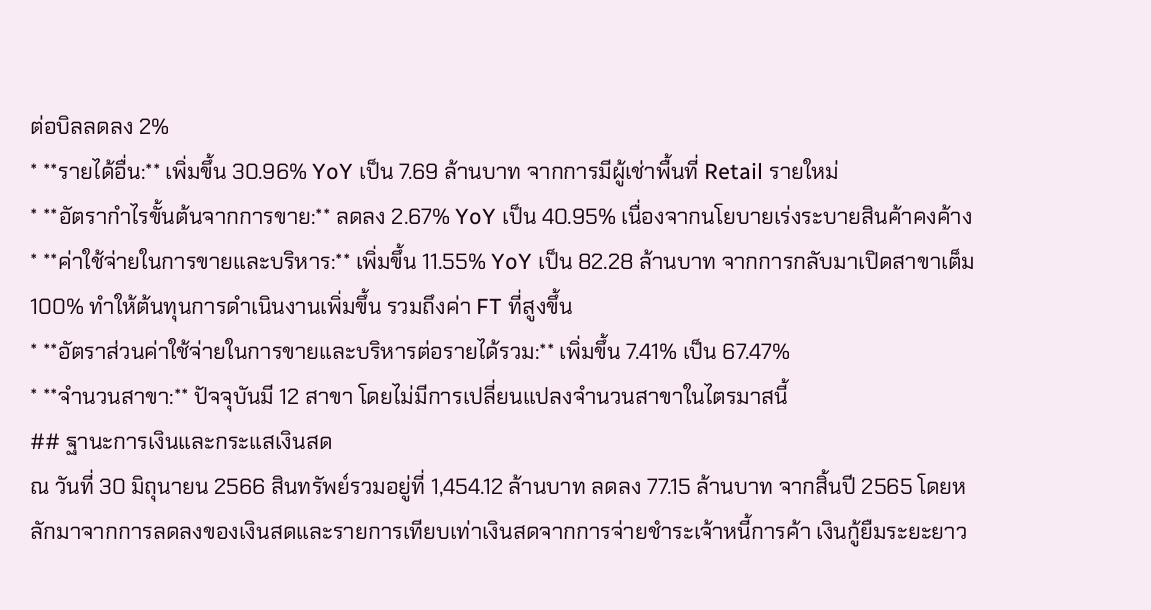ต่อบิลลดลง 2%
* **รายได้อื่น:** เพิ่มขึ้น 30.96% YoY เป็น 7.69 ล้านบาท จากการมีผู้เช่าพื้นที่ Retail รายใหม่
* **อัตรากำไรขั้นต้นจากการขาย:** ลดลง 2.67% YoY เป็น 40.95% เนื่องจากนโยบายเร่งระบายสินค้าคงค้าง
* **ค่าใช้จ่ายในการขายและบริหาร:** เพิ่มขึ้น 11.55% YoY เป็น 82.28 ล้านบาท จากการกลับมาเปิดสาขาเต็ม 100% ทำให้ต้นทุนการดำเนินงานเพิ่มขึ้น รวมถึงค่า FT ที่สูงขึ้น
* **อัตราส่วนค่าใช้จ่ายในการขายและบริหารต่อรายได้รวม:** เพิ่มขึ้น 7.41% เป็น 67.47%
* **จำนวนสาขา:** ปัจจุบันมี 12 สาขา โดยไม่มีการเปลี่ยนแปลงจำนวนสาขาในไตรมาสนี้
## ฐานะการเงินและกระแสเงินสด
ณ วันที่ 30 มิถุนายน 2566 สินทรัพย์รวมอยู่ที่ 1,454.12 ล้านบาท ลดลง 77.15 ล้านบาท จากสิ้นปี 2565 โดยหลักมาจากการลดลงของเงินสดและรายการเทียบเท่าเงินสดจากการจ่ายชำระเจ้าหนี้การค้า เงินกู้ยืมระยะยาว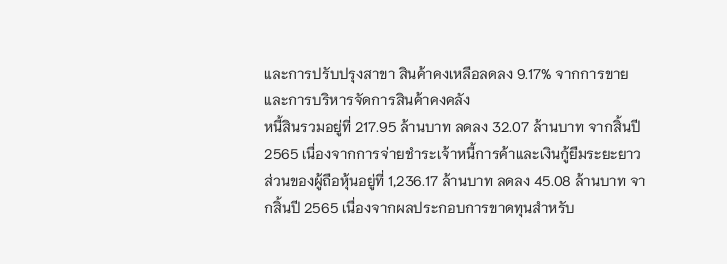และการปรับปรุงสาขา สินค้าคงเหลือลดลง 9.17% จากการขายและการบริหารจัดการสินค้าคงคลัง
หนี้สินรวมอยู่ที่ 217.95 ล้านบาท ลดลง 32.07 ล้านบาท จากสิ้นปี 2565 เนื่องจากการจ่ายชำระเจ้าหนี้การค้าและเงินกู้ยืมระยะยาว
ส่วนของผู้ถือหุ้นอยู่ที่ 1,236.17 ล้านบาท ลดลง 45.08 ล้านบาท จากสิ้นปี 2565 เนื่องจากผลประกอบการขาดทุนสำหรับ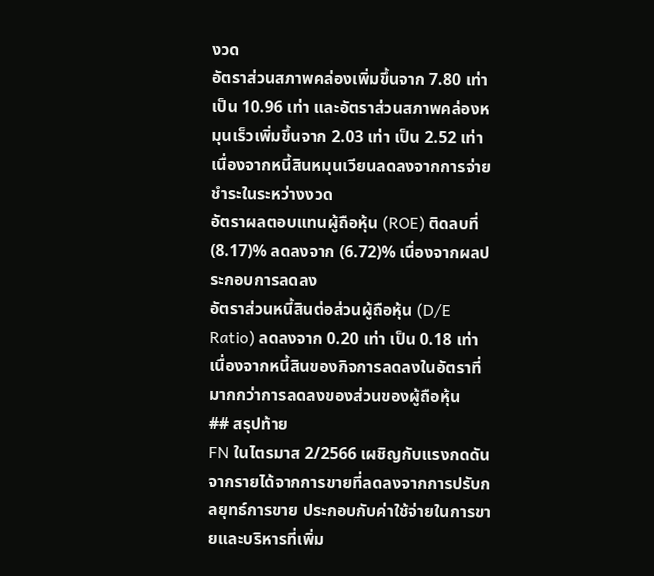งวด
อัตราส่วนสภาพคล่องเพิ่มขึ้นจาก 7.80 เท่า เป็น 10.96 เท่า และอัตราส่วนสภาพคล่องหมุนเร็วเพิ่มขึ้นจาก 2.03 เท่า เป็น 2.52 เท่า เนื่องจากหนี้สินหมุนเวียนลดลงจากการจ่ายชำระในระหว่างงวด
อัตราผลตอบแทนผู้ถือหุ้น (ROE) ติดลบที่ (8.17)% ลดลงจาก (6.72)% เนื่องจากผลประกอบการลดลง
อัตราส่วนหนี้สินต่อส่วนผู้ถือหุ้น (D/E Ratio) ลดลงจาก 0.20 เท่า เป็น 0.18 เท่า เนื่องจากหนี้สินของกิจการลดลงในอัตราที่มากกว่าการลดลงของส่วนของผู้ถือหุ้น
## สรุปท้าย
FN ในไตรมาส 2/2566 เผชิญกับแรงกดดันจากรายได้จากการขายที่ลดลงจากการปรับกลยุทธ์การขาย ประกอบกับค่าใช้จ่ายในการขายและบริหารที่เพิ่ม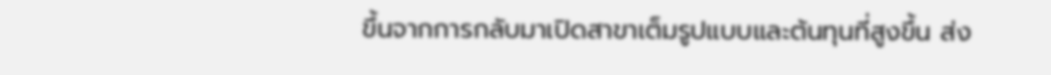ขึ้นจากการกลับมาเปิดสาขาเต็มรูปแบบและต้นทุนที่สูงขึ้น ส่ง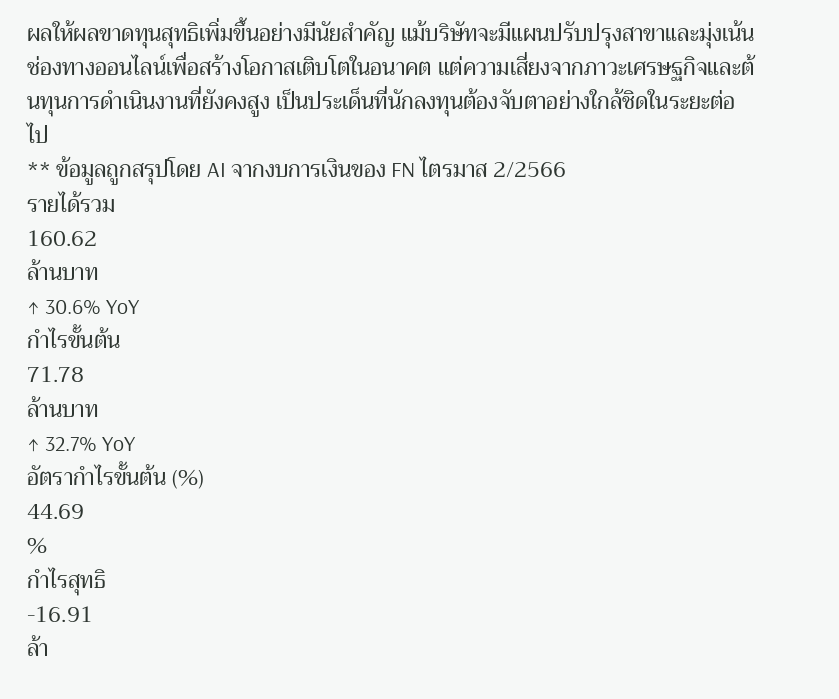ผลให้ผลขาดทุนสุทธิเพิ่มขึ้นอย่างมีนัยสำคัญ แม้บริษัทจะมีแผนปรับปรุงสาขาและมุ่งเน้นช่องทางออนไลน์เพื่อสร้างโอกาสเติบโตในอนาคต แต่ความเสี่ยงจากภาวะเศรษฐกิจและต้นทุนการดำเนินงานที่ยังคงสูง เป็นประเด็นที่นักลงทุนต้องจับตาอย่างใกล้ชิดในระยะต่อไป
** ข้อมูลถูกสรุปโดย AI จากงบการเงินของ FN ไตรมาส 2/2566
รายได้รวม
160.62
ล้านบาท
↑ 30.6% YoY
กำไรขั้นต้น
71.78
ล้านบาท
↑ 32.7% YoY
อัตรากำไรขั้นต้น (%)
44.69
%
กำไรสุทธิ
-16.91
ล้า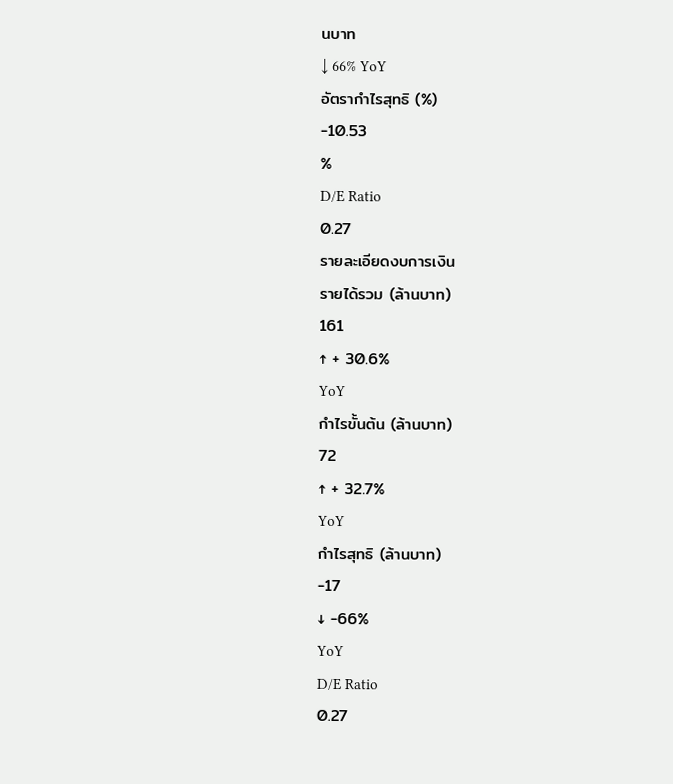นบาท
↓ 66% YoY
อัตรากำไรสุทธิ (%)
-10.53
%
D/E Ratio
0.27
รายละเอียดงบการเงิน
รายได้รวม (ล้านบาท)
161
↑ + 30.6%
YoY
กำไรขั้นต้น (ล้านบาท)
72
↑ + 32.7%
YoY
กำไรสุทธิ (ล้านบาท)
-17
↓ -66%
YoY
D/E Ratio
0.27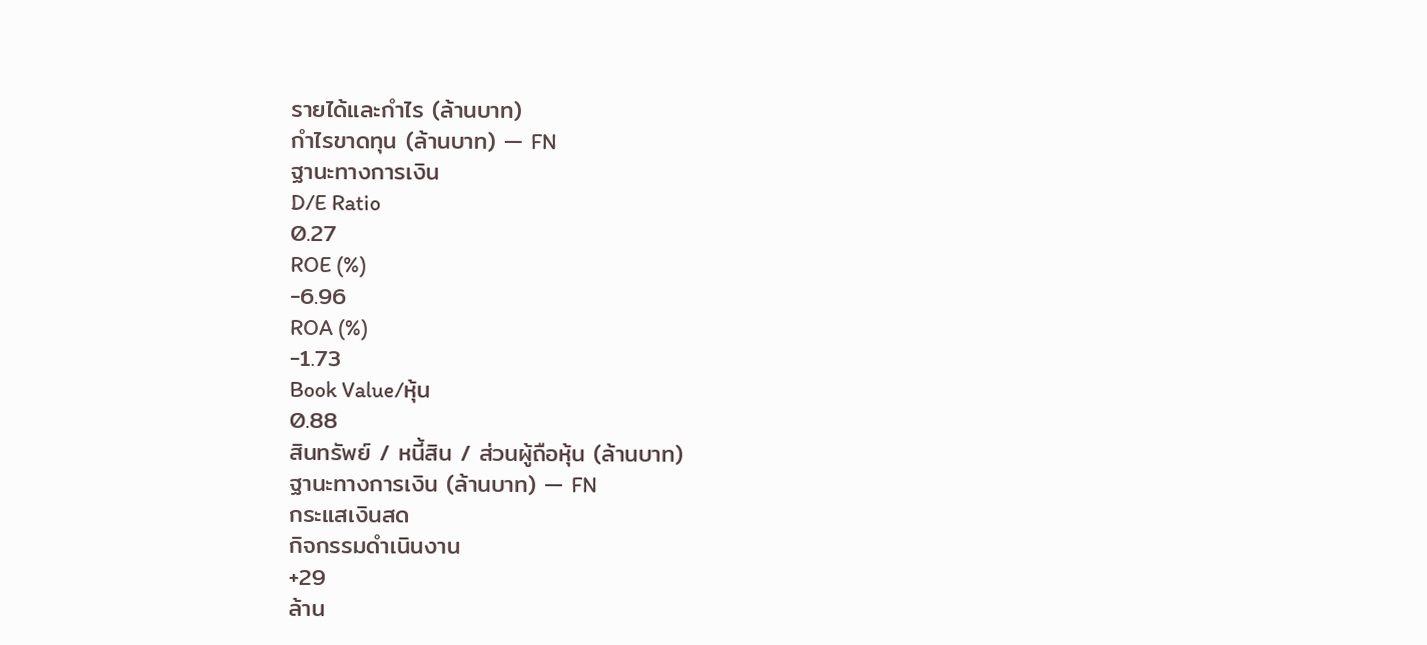รายได้และกำไร (ล้านบาท)
กำไรขาดทุน (ล้านบาท) — FN
ฐานะทางการเงิน
D/E Ratio
0.27
ROE (%)
-6.96
ROA (%)
-1.73
Book Value/หุ้น
0.88
สินทรัพย์ / หนี้สิน / ส่วนผู้ถือหุ้น (ล้านบาท)
ฐานะทางการเงิน (ล้านบาท) — FN
กระแสเงินสด
กิจกรรมดำเนินงาน
+29
ล้าน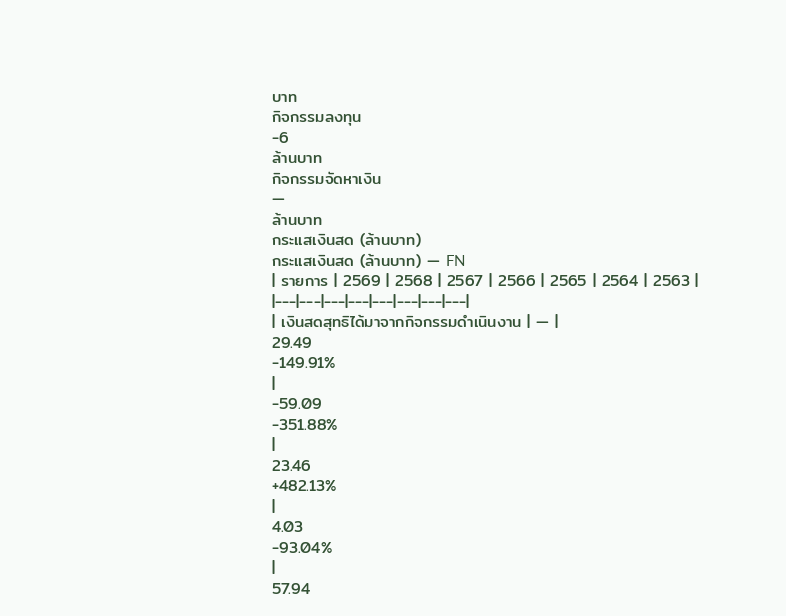บาท
กิจกรรมลงทุน
-6
ล้านบาท
กิจกรรมจัดหาเงิน
—
ล้านบาท
กระแสเงินสด (ล้านบาท)
กระแสเงินสด (ล้านบาท) — FN
| รายการ | 2569 | 2568 | 2567 | 2566 | 2565 | 2564 | 2563 |
|---|---|---|---|---|---|---|---|
| เงินสดสุทธิได้มาจากกิจกรรมดำเนินงาน | — |
29.49
-149.91%
|
-59.09
-351.88%
|
23.46
+482.13%
|
4.03
-93.04%
|
57.94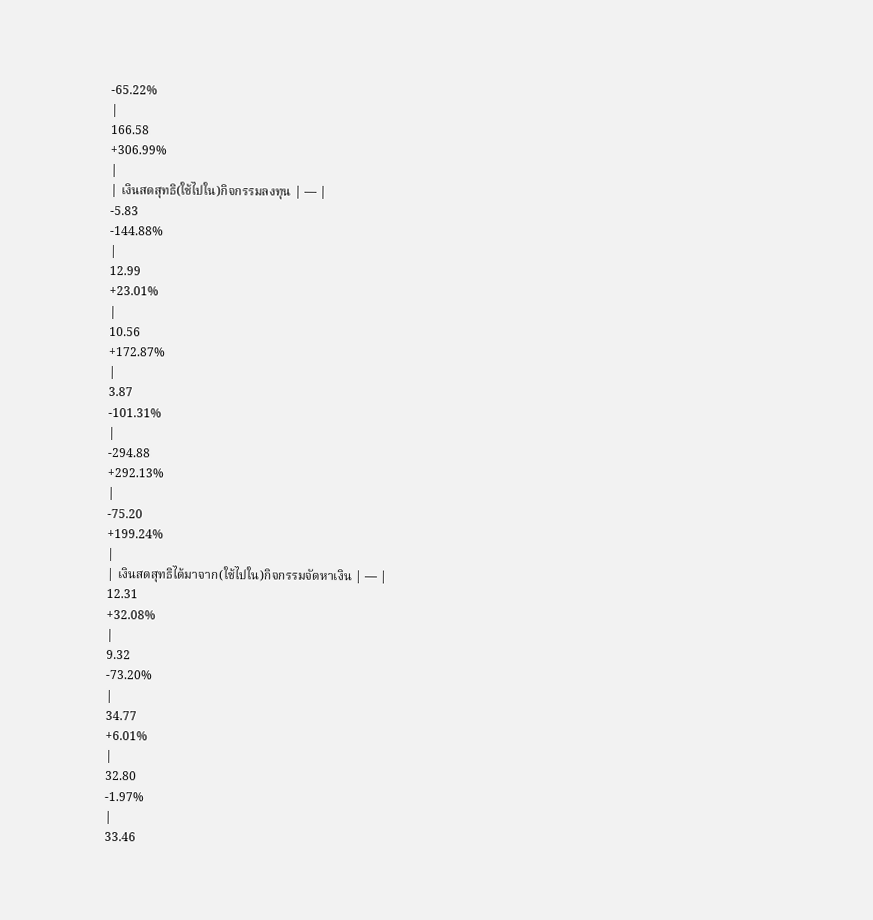-65.22%
|
166.58
+306.99%
|
| เงินสดสุทธิ(ใช้ไปใน)กิจกรรมลงทุน | — |
-5.83
-144.88%
|
12.99
+23.01%
|
10.56
+172.87%
|
3.87
-101.31%
|
-294.88
+292.13%
|
-75.20
+199.24%
|
| เงินสดสุทธิได้มาจาก(ใช้ไปใน)กิจกรรมจัดหาเงิน | — |
12.31
+32.08%
|
9.32
-73.20%
|
34.77
+6.01%
|
32.80
-1.97%
|
33.46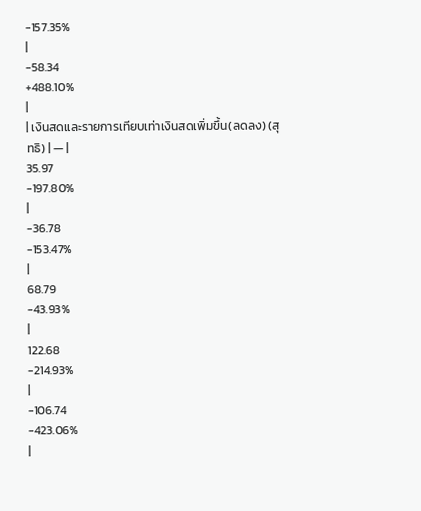-157.35%
|
-58.34
+488.10%
|
| เงินสดและรายการเทียบเท่าเงินสดเพิ่มขึ้น(ลดลง) (สุทธิ) | — |
35.97
-197.80%
|
-36.78
-153.47%
|
68.79
-43.93%
|
122.68
-214.93%
|
-106.74
-423.06%
|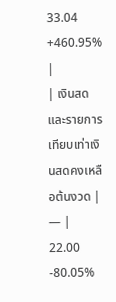33.04
+460.95%
|
| เงินสดและรายการเทียบเท่าเงินสดคงเหลือต้นงวด | — |
22.00
-80.05%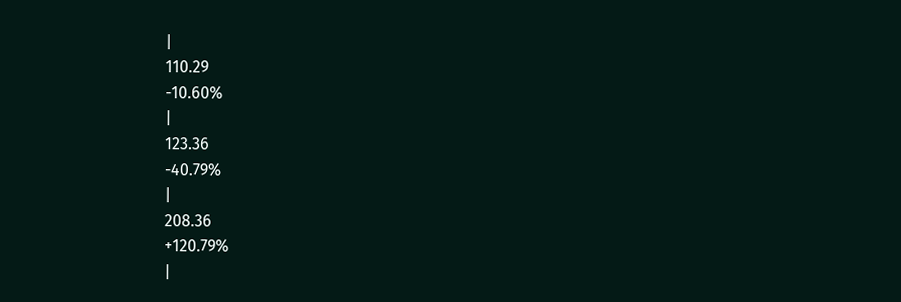|
110.29
-10.60%
|
123.36
-40.79%
|
208.36
+120.79%
|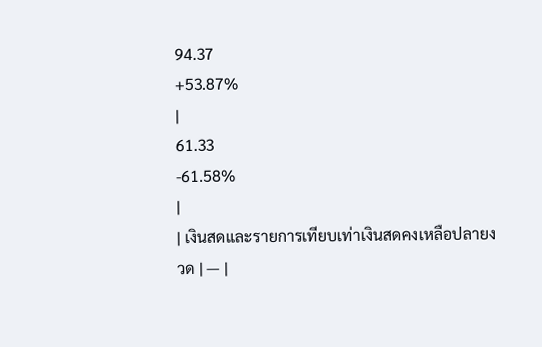94.37
+53.87%
|
61.33
-61.58%
|
| เงินสดและรายการเทียบเท่าเงินสดคงเหลือปลายงวด | — |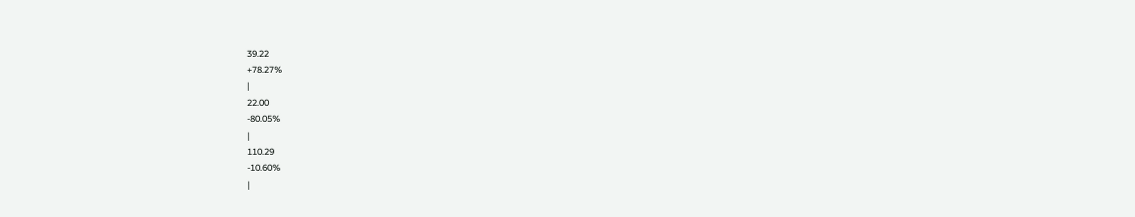39.22
+78.27%
|
22.00
-80.05%
|
110.29
-10.60%
|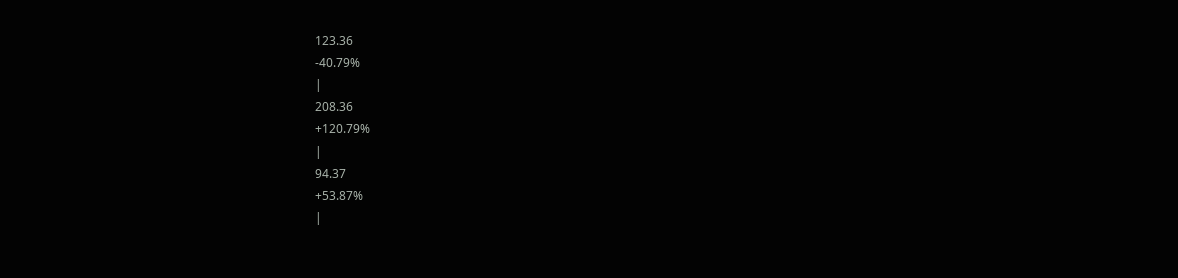123.36
-40.79%
|
208.36
+120.79%
|
94.37
+53.87%
|